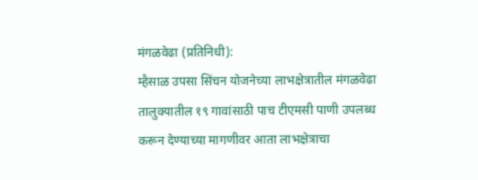मंगळवेढा (प्रतिनिधी):
म्हैसाळ उपसा सिंचन योजनेच्या लाभक्षेत्रातील मंगळवेढा तालुक्यातील १९ गावांसाठी पाच टीएमसी पाणी उपलब्ध करून देण्याच्या मागणीवर आता लाभक्षेत्राचा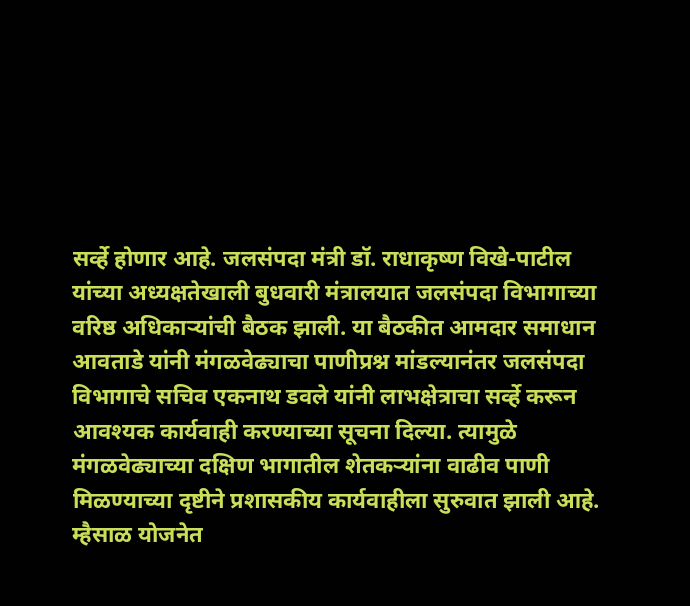सर्व्हे होणार आहे. जलसंपदा मंत्री डॉ. राधाकृष्ण विखे-पाटील यांच्या अध्यक्षतेखाली बुधवारी मंत्रालयात जलसंपदा विभागाच्या वरिष्ठ अधिकाऱ्यांची बैठक झाली. या बैठकीत आमदार समाधान आवताडे यांनी मंगळवेढ्याचा पाणीप्रश्न मांडल्यानंतर जलसंपदा विभागाचे सचिव एकनाथ डवले यांनी लाभक्षेत्राचा सर्व्हे करून आवश्यक कार्यवाही करण्याच्या सूचना दिल्या. त्यामुळे मंगळवेढ्याच्या दक्षिण भागातील शेतकऱ्यांना वाढीव पाणी मिळण्याच्या दृष्टीने प्रशासकीय कार्यवाहीला सुरुवात झाली आहे.
म्हैसाळ योजनेत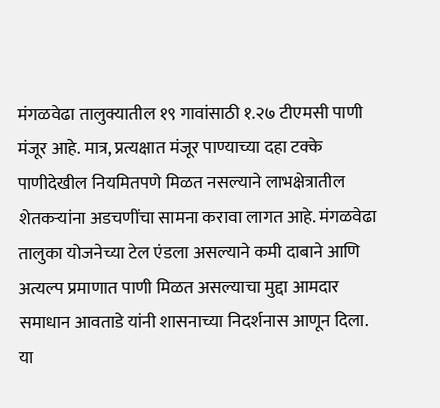मंगळवेढा तालुक्यातील १९ गावांसाठी १.२७ टीएमसी पाणी मंजूर आहे. मात्र, प्रत्यक्षात मंजूर पाण्याच्या दहा टक्के पाणीदेखील नियमितपणे मिळत नसल्याने लाभक्षेत्रातील शेतकऱ्यांना अडचणींचा सामना करावा लागत आहे. मंगळवेढा तालुका योजनेच्या टेल एंडला असल्याने कमी दाबाने आणि अत्यल्प प्रमाणात पाणी मिळत असल्याचा मुद्दा आमदार समाधान आवताडे यांनी शासनाच्या निदर्शनास आणून दिला.
या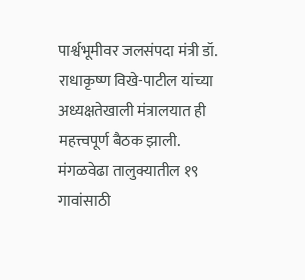पार्श्वभूमीवर जलसंपदा मंत्री डॉ. राधाकृष्ण विखे-पाटील यांच्या अध्यक्षतेखाली मंत्रालयात ही महत्त्वपूर्ण बैठक झाली. मंगळवेढा तालुक्यातील १९ गावांसाठी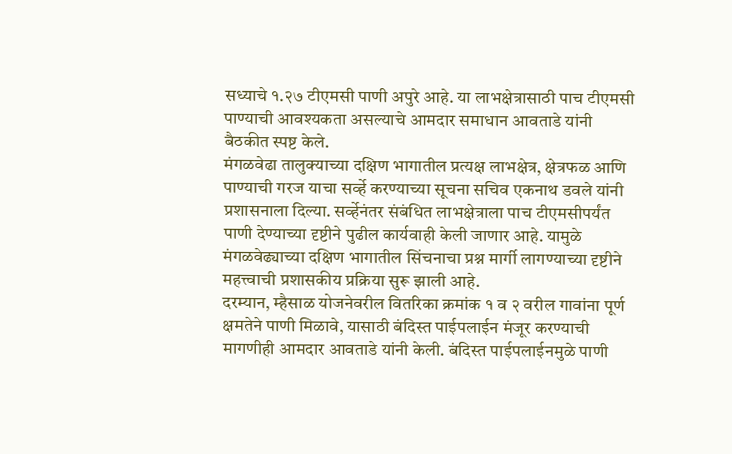सध्याचे १.२७ टीएमसी पाणी अपुरे आहे. या लाभक्षेत्रासाठी पाच टीएमसी पाण्याची आवश्यकता असल्याचे आमदार समाधान आवताडे यांनी बैठकीत स्पष्ट केले.
मंगळवेढा तालुक्याच्या दक्षिण भागातील प्रत्यक्ष लाभक्षेत्र, क्षेत्रफळ आणि पाण्याची गरज याचा सर्व्हे करण्याच्या सूचना सचिव एकनाथ डवले यांनी प्रशासनाला दिल्या. सर्व्हेनंतर संबंधित लाभक्षेत्राला पाच टीएमसीपर्यंत पाणी देण्याच्या दृष्टीने पुढील कार्यवाही केली जाणार आहे. यामुळे मंगळवेढ्याच्या दक्षिण भागातील सिंचनाचा प्रश्न मार्गी लागण्याच्या दृष्टीने महत्त्वाची प्रशासकीय प्रक्रिया सुरू झाली आहे.
दरम्यान, म्हैसाळ योजनेवरील वितरिका क्रमांक १ व २ वरील गावांना पूर्ण क्षमतेने पाणी मिळावे, यासाठी बंदिस्त पाईपलाईन मंजूर करण्याची मागणीही आमदार आवताडे यांनी केली. बंदिस्त पाईपलाईनमुळे पाणी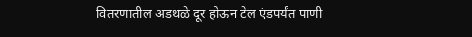वितरणातील अडथळे दूर होऊन टेल एंडपर्यंत पाणी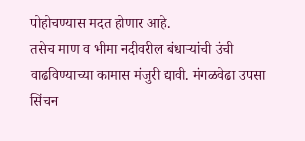पोहोचण्यास मदत होणार आहे.
तसेच माण व भीमा नदीवरील बंधाऱ्यांची उंची वाढविण्याच्या कामास मंजुरी द्यावी. मंगळवेढा उपसा सिंचन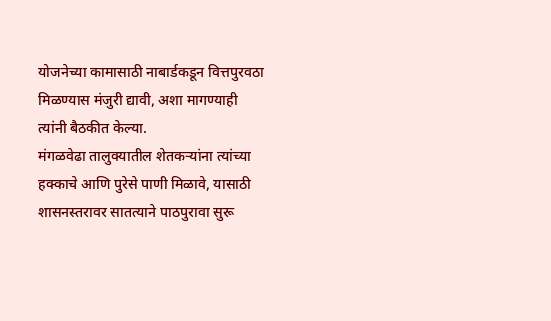योजनेच्या कामासाठी नाबार्डकडून वित्तपुरवठा मिळण्यास मंजुरी द्यावी, अशा मागण्याही त्यांनी बैठकीत केल्या.
मंगळवेढा तालुक्यातील शेतकऱ्यांना त्यांच्या हक्काचे आणि पुरेसे पाणी मिळावे, यासाठी शासनस्तरावर सातत्याने पाठपुरावा सुरू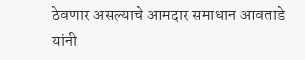ठेवणार असल्याचे आमदार समाधान आवताडे यांनी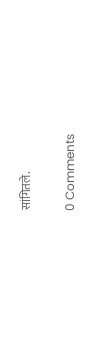सांगितले.

0 Comments